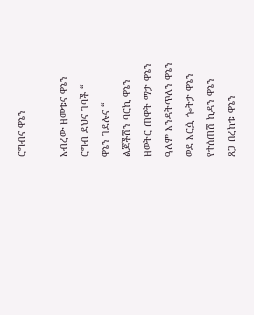ርግብና ዋኔን

አብረው ዘመቱና ዋኔን
ርግብ ደህና ገባች “
ዋኔን ገደሉና “
ልጆችሽን ባርኪ ዋኔን
ዘወትር ጠዋት ማታ ዋኔን
ዓለም እንዳትጥለን ዋኔን
ወደ እርሷ ጐትታ ዋኔን
የተሰጠሽ ኪዳን ዋኔን
ጸጋ በረከቱ ዋኔን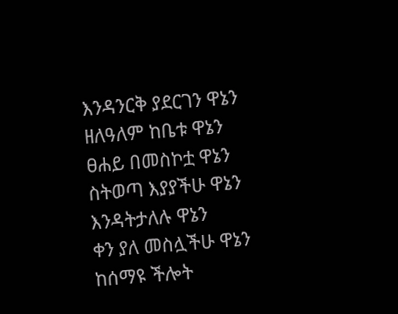እንዳንርቅ ያደርገን ዋኔን
ዘለዓለም ከቤቱ ዋኔን
ፀሐይ በመስኮቷ ዋኔን
ስትወጣ እያያችሁ ዋኔን
እንዳትታለሉ ዋኔን
ቀን ያለ መስሏችሁ ዋኔን
ከሰማዩ ችሎት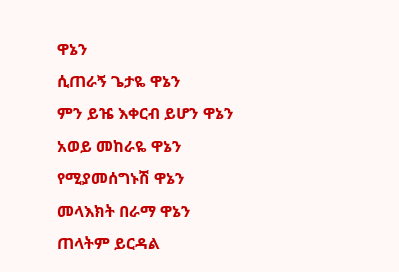ዋኔን
ሲጠራኝ ጌታዬ ዋኔን
ምን ይዤ እቀርብ ይሆን ዋኔን
አወይ መከራዬ ዋኔን
የሚያመሰግኑሽ ዋኔን
መላእክት በራማ ዋኔን
ጠላትም ይርዳል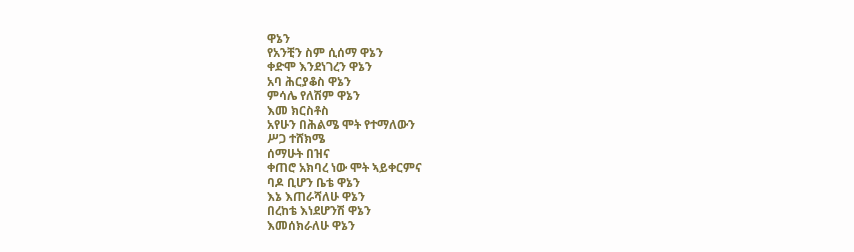ዋኔን
የአንቺን ስም ሲሰማ ዋኔን
ቀድሞ እንደነገረን ዋኔን
አባ ሕርያቆስ ዋኔን
ምሳሌ የለሽም ዋኔን
እመ ክርስቶስ
አየሁን በሕልሜ ሞት የተማለውን
ሥጋ ተሸክሜ
ሰማሁት በዝና
ቀጠሮ አክባረ ነው ሞት ኣይቀርምና
ባዶ ቢሆን ቤቴ ዋኔን
እኔ እጠራሻለሁ ዋኔን
በረከቴ እነደሆንሽ ዋኔን
እመሰክራለሁ ዋኔን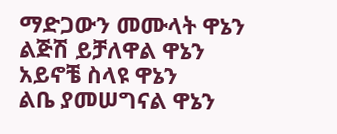ማድጋውን መሙላት ዋኔን
ልጅሽ ይቻለዋል ዋኔን
አይኖቼ ስላዩ ዋኔን
ልቤ ያመሠግናል ዋኔን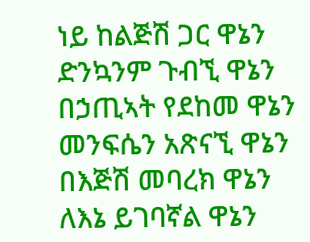ነይ ከልጅሽ ጋር ዋኔን
ድንኳንም ጉብኚ ዋኔን
በኃጢኣት የደከመ ዋኔን
መንፍሴን አጽናኚ ዋኔን
በእጅሽ መባረክ ዋኔን
ለእኔ ይገባኛል ዋኔን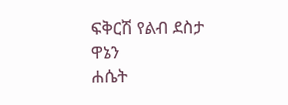ፍቅርሽ የልብ ደስታ ዋኔን
ሐሴት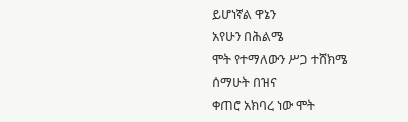ይሆነኛል ዋኔን
አየሁን በሕልሜ
ሞት የተማለውን ሥጋ ተሸክሜ
ሰማሁት በዝና
ቀጠሮ አክባረ ነው ሞት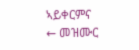ኣይቀርምና
← መዝሙር